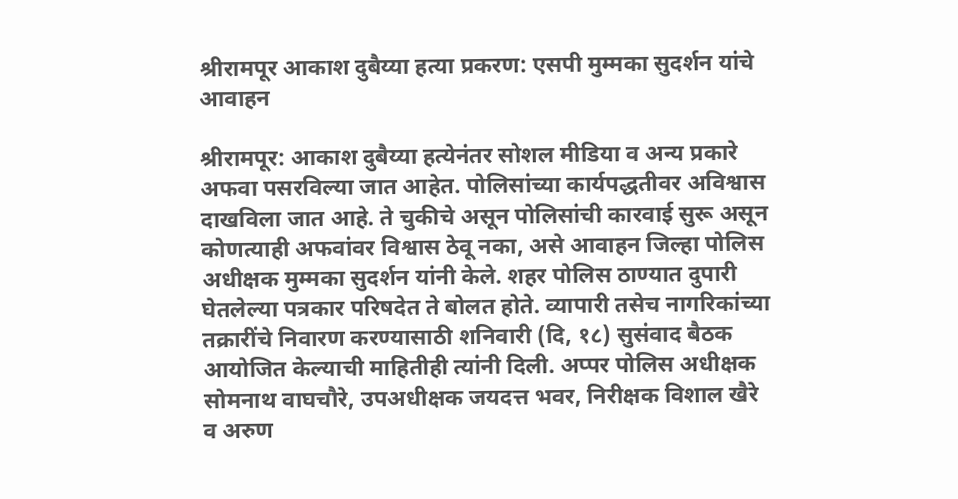श्रीरामपूर आकाश दुबैय्या हत्या प्रकरण: एसपी मुम्मका सुदर्शन यांचे आवाहन

श्रीरामपूर: आकाश दुबैय्या हत्येनंतर सोशल मीडिया व अन्य प्रकारे अफवा पसरविल्या जात आहेत. पोलिसांच्या कार्यपद्धतीवर अविश्वास दाखविला जात आहे. ते चुकीचे असून पोलिसांची कारवाई सुरू असून कोणत्याही अफवांवर विश्वास ठेवू नका, असे आवाहन जिल्हा पोलिस अधीक्षक मुम्मका सुदर्शन यांनी केले. शहर पोलिस ठाण्यात दुपारी घेतलेल्या पत्रकार परिषदेत ते बोलत होते. व्यापारी तसेच नागरिकांच्या तक्रारींचे निवारण करण्यासाठी शनिवारी (दि, १८) सुसंवाद बैठक आयोजित केल्याची माहितीही त्यांनी दिली. अप्पर पोलिस अधीक्षक सोमनाथ वाघचौरे, उपअधीक्षक जयदत्त भवर, निरीक्षक विशाल खैरे व अरुण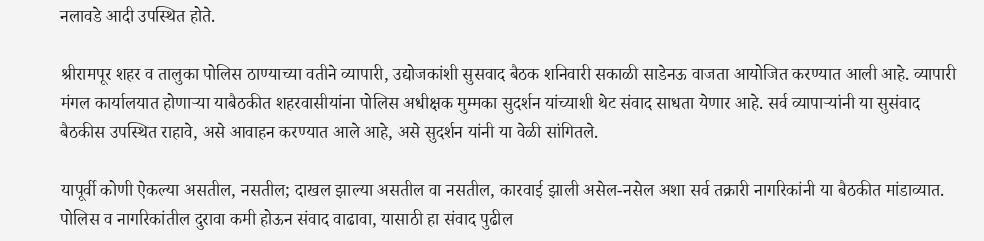नलावडे आदी उपस्थित होते.

श्रीरामपूर शहर व तालुका पोलिस ठाण्याच्या वतीने व्यापारी, उद्योजकांशी सुसवाद बैठक शनिवारी सकाळी साडेनऊ वाजता आयोजित करण्यात आली आहे. व्यापारी मंगल कार्यालयात होणाऱ्या याबैठकीत शहरवासीयांना पोलिस अधीक्षक मुम्मका सुदर्शन यांच्याशी थेट संवाद साधता येणार आहे. सर्व व्यापाऱ्यांनी या सुसंवाद बैठकीस उपस्थित राहावे, असे आवाहन करण्यात आले आहे, असे सुदर्शन यांनी या वेळी सांगितले.

यापूर्वी कोणी ऐकल्या असतील, नसतील; दाखल झाल्या असतील वा नसतील, कारवाई झाली असेल-नसेल अशा सर्व तक्रारी नागरिकांनी या बैठकीत मांडाव्यात. पोलिस व नागरिकांतील दुरावा कमी होऊन संवाद वाढावा, यासाठी हा संवाद पुढील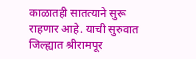काळातही सातत्याने सुरू राहणार आहे. याची सुरुवात जिल्ह्यात श्रीरामपूर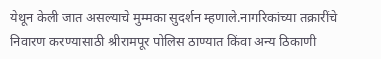येथून केली जात असल्याचे मुम्मका सुदर्शन म्हणाले.नागरिकांच्या तक्रारींचे निवारण करण्यासाठी श्रीरामपूर पोलिस ठाण्यात किंवा अन्य ठिकाणी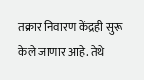तक्रार निवारण केंद्रही सुरू केले जाणार आहे. तेथे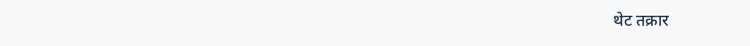थेट तक्रार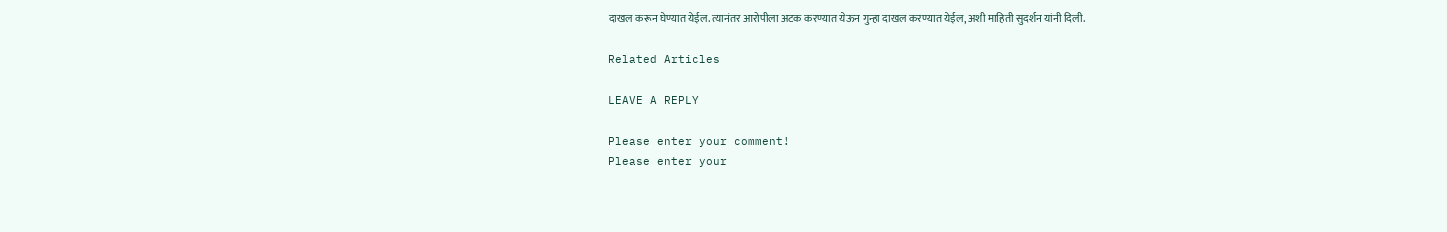दाखल करून घेण्यात येईल. त्यानंतर आरोपीला अटक करण्यात येऊन गुन्हा दाखल करण्यात येईल, अशी माहिती सुदर्शन यांनी दिली.

Related Articles

LEAVE A REPLY

Please enter your comment!
Please enter your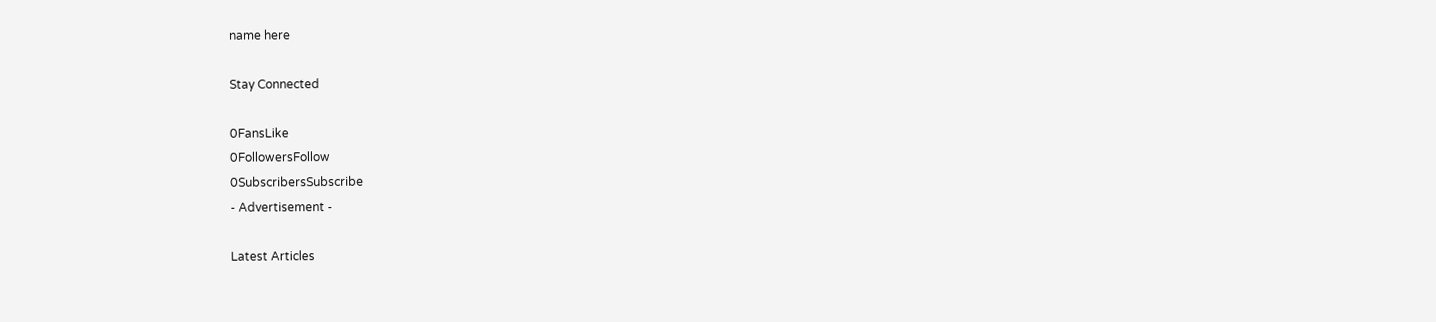name here

Stay Connected

0FansLike
0FollowersFollow
0SubscribersSubscribe
- Advertisement -

Latest Articles